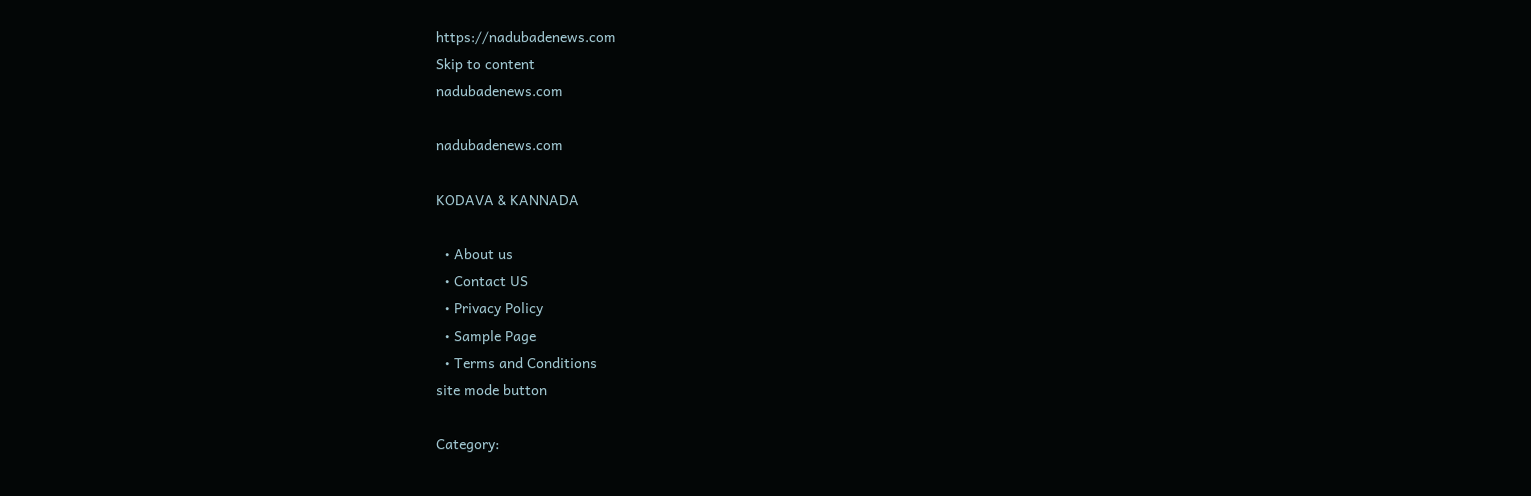https://nadubadenews.com
Skip to content
nadubadenews.com

nadubadenews.com

KODAVA & KANNADA

  • About us
  • Contact US
  • Privacy Policy
  • Sample Page
  • Terms and Conditions
site mode button

Category: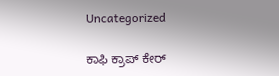Uncategorized

ಕಾಫಿ ಕ್ರಾಪ್‌ ಕೇರ್‌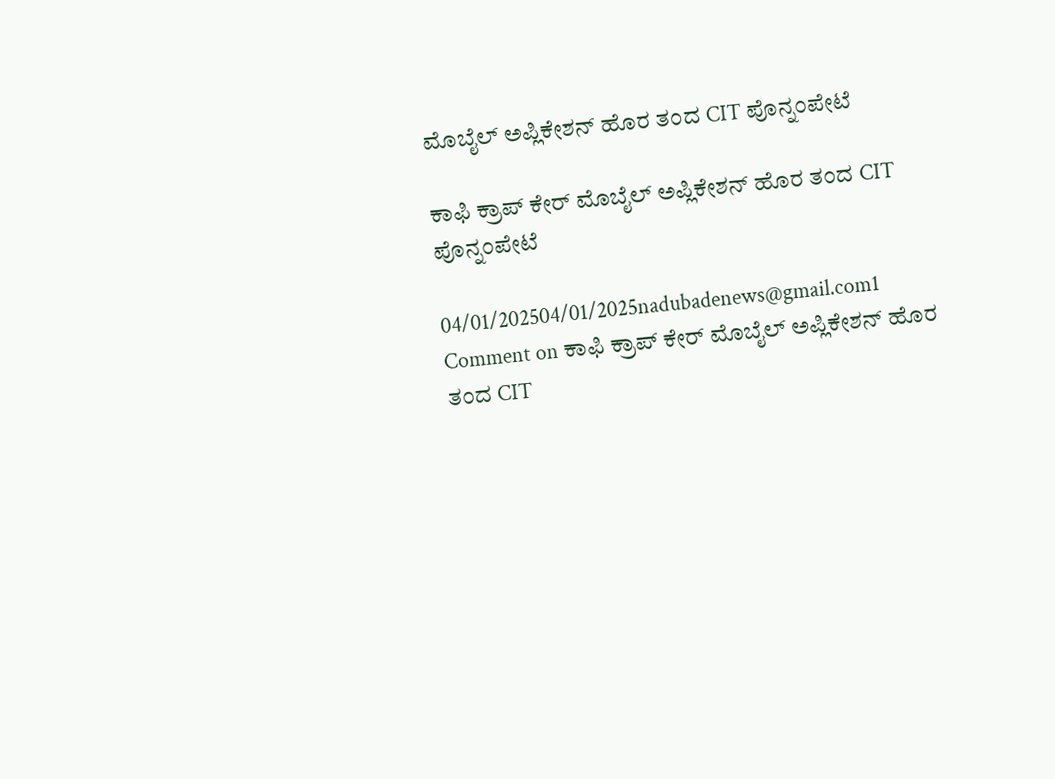ಮೊಬೈಲ್‌ ಅಪ್ಲಿಕೇಶನ್‌ ಹೊರ ತಂದ CIT ಪೊನ್ನಂಪೇಟೆ

ಕಾಫಿ ಕ್ರಾಪ್‌ ಕೇರ್‌ ಮೊಬೈಲ್‌ ಅಪ್ಲಿಕೇಶನ್‌ ಹೊರ ತಂದ CIT ಪೊನ್ನಂಪೇಟೆ

04/01/202504/01/2025nadubadenews@gmail.com1 Comment on ಕಾಫಿ ಕ್ರಾಪ್‌ ಕೇರ್‌ ಮೊಬೈಲ್‌ ಅಪ್ಲಿಕೇಶನ್‌ ಹೊರ ತಂದ CIT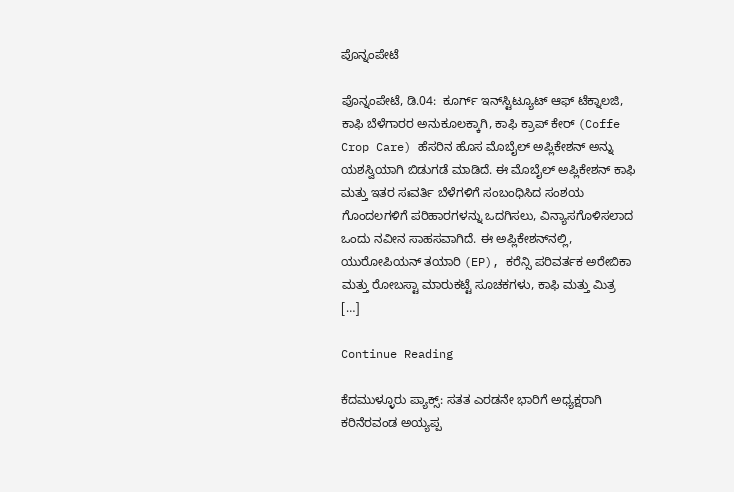ಪೊನ್ನಂಪೇಟೆ

ಪೊನ್ನಂಪೇಟೆ, ಡಿ.04:  ಕೂರ್ಗ್ ಇನ್‌ಸ್ಟಿಟ್ಯೂಟ್ ಆಫ್ ಟೆಕ್ನಾಲಜಿ, ಕಾಫಿ ಬೆಳೆಗಾರರ ಅನುಕೂಲಕ್ಕಾಗಿ, ಕಾಫಿ ಕ್ರಾಪ್ ಕೇರ್‌ (Coffe Crop Care) ಹೆಸರಿನ ಹೊಸ ಮೊಬೈಲ್ ಅಪ್ಲಿಕೇಶನ್ ಅನ್ನು ಯಶಸ್ವಿಯಾಗಿ ಬಿಡುಗಡೆ ಮಾಡಿದೆ. ಈ ಮೊಬೈಲ್ ಅಪ್ಲಿಕೇಶನ್ ಕಾಫಿ ಮತ್ತು ಇತರ ಸಃವರ್ತಿ ಬೆಳೆಗಳಿಗೆ ಸಂಬಂಧಿಸಿದ ಸಂಶಯ ಗೊಂದಲಗಳಿಗೆ ಪರಿಹಾರಗಳನ್ನು ಒದಗಿಸಲು, ವಿನ್ಯಾಸಗೊಳಿಸಲಾದ ಒಂದು ನವೀನ ಸಾಹಸವಾಗಿದೆ. ಈ ಅಪ್ಲಿಕೇಶನ್‌ನಲ್ಲಿ,  ಯುರೋಪಿಯನ್ ತಯಾರಿ (EP), ಕರೆನ್ಸಿ ಪರಿವರ್ತಕ ಅರೇಬಿಕಾ ಮತ್ತು ರೋಬಸ್ಟಾ ಮಾರುಕಟ್ಟೆ ಸೂಚಕಗಳು, ಕಾಫಿ ಮತ್ತು ಮಿತ್ರ […]

Continue Reading

ಕೆದಮುಳ್ಳೂರು ಪ್ಯಾಕ್ಸ್: ಸತತ ಎರಡನೇ ಭಾರಿಗೆ ಅಧ್ಯಕ್ಷರಾಗಿ ಕರಿನೆರವಂಡ ಅಯ್ಯಪ್ಪ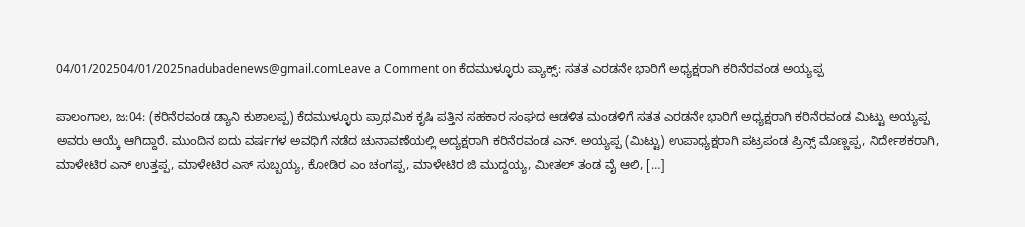04/01/202504/01/2025nadubadenews@gmail.comLeave a Comment on ಕೆದಮುಳ್ಳೂರು ಪ್ಯಾಕ್ಸ್: ಸತತ ಎರಡನೇ ಭಾರಿಗೆ ಅಧ್ಯಕ್ಷರಾಗಿ ಕರಿನೆರವಂಡ ಅಯ್ಯಪ್ಪ

ಪಾಲಂಗಾಲ, ಜ:04: (ಕರಿನೆರವಂಡ ಡ್ಯಾನಿ ಕುಶಾಲಪ್ಪ) ಕೆದಮುಳ್ಳೂರು ಪ್ರಾಥಮಿಕ ಕೃಷಿ ಪತ್ತಿನ ಸಹಕಾರ ಸಂಘದ ಆಡಳಿತ ಮಂಡಳಿಗೆ ಸತತ ಎರಡನೇ ಭಾರಿಗೆ ಅಧ್ಯಕ್ಷರಾಗಿ ಕರಿನೆರವಂಡ ಮಿಟ್ಟು ಅಯ್ಯಪ್ಪ ಅವರು ಆಯ್ಕೆ ಆಗಿದ್ದಾರೆ. ಮುಂದಿನ ಐದು ವರ್ಷಗಳ ಅವಧಿಗೆ ನಡೆದ ಚುನಾವಣೆಯಲ್ಲಿ ಅದ್ಯಕ್ಷರಾಗಿ ಕರಿನೆರವಂಡ ಎನ್. ಅಯ್ಯಪ್ಪ (ಮಿಟ್ಟು) ಉಪಾಧ್ಯಕ್ಷರಾಗಿ ಪಟ್ರಪಂಡ ಪ್ರಿನ್ಸ್ ಮೊಣ್ಣಪ್ಪ, ನಿರ್ದೇಶಕರಾಗಿ, ಮಾಳೇಟಿರ ಎನ್ ಉತ್ತಪ್ಪ, ಮಾಳೇಟಿರ ಎಸ್ ಸುಬ್ಬಯ್ಯ, ಕೋಡಿರ ಎಂ ಚಂಗಪ್ಪ, ಮಾಳೇಟಿರ ಜಿ ಮುದ್ದಯ್ಯ, ಮೀತಲ್ ತಂಡ ವೈ ಆಲಿ, […]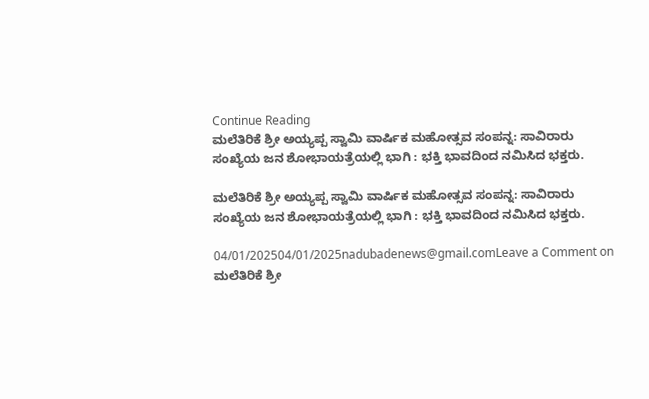Continue Reading
ಮಲೆತಿರಿಕೆ ಶ್ರೀ ಅಯ್ಯಪ್ಪ ಸ್ವಾಮಿ ವಾರ್ಷಿಕ ಮಹೋತ್ಸವ ಸಂಪನ್ನ: ಸಾವಿರಾರು ಸಂಖ್ಯೆಯ ಜನ ಶೋಭಾಯತ್ರೆಯಲ್ಲಿ ಭಾಗಿ : ಭಕ್ತಿ ಭಾವದಿಂದ ನಮಿಸಿದ ಭಕ್ತರು.

ಮಲೆತಿರಿಕೆ ಶ್ರೀ ಅಯ್ಯಪ್ಪ ಸ್ವಾಮಿ ವಾರ್ಷಿಕ ಮಹೋತ್ಸವ ಸಂಪನ್ನ: ಸಾವಿರಾರು ಸಂಖ್ಯೆಯ ಜನ ಶೋಭಾಯತ್ರೆಯಲ್ಲಿ ಭಾಗಿ : ಭಕ್ತಿ ಭಾವದಿಂದ ನಮಿಸಿದ ಭಕ್ತರು.

04/01/202504/01/2025nadubadenews@gmail.comLeave a Comment on ಮಲೆತಿರಿಕೆ ಶ್ರೀ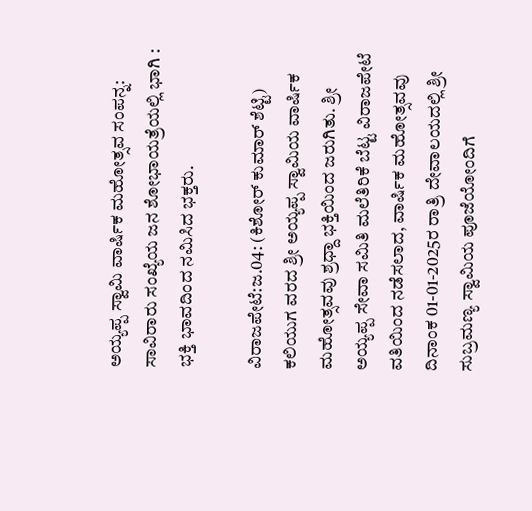ಅಯ್ಯಪ್ಪ ಸ್ವಾಮಿ ವಾರ್ಷಿಕ ಮಹೋತ್ಸವ ಸಂಪನ್ನ: ಸಾವಿರಾರು ಸಂಖ್ಯೆಯ ಜನ ಶೋಭಾಯತ್ರೆಯಲ್ಲಿ ಭಾಗಿ : ಭಕ್ತಿ ಭಾವದಿಂದ ನಮಿಸಿದ ಭಕ್ತರು.

ವಿರಾಜಪೇಟೆ:ಜ.04: (ಕಿಶೋರ್‌ ಕುಮಾರ್‌ ಶೆಟ್ಟಿ) ಕಲಿಯುಗ ವರದ ಶ್ರೀ ಅಯ್ಯಪ್ಪ ಸ್ವಾಮಿಯ ವಾರ್ಷಿಕ ಮಹೋತ್ಸವವು ಶ್ರಧ್ದಾ ಭಕ್ತಿಯಿಂದ ಜರುಗಿತು. ಶ್ರೀ ಅಯ್ಯಪ್ಪ ಸೇವಾ ಸಮಿತಿ ಮಲೆತಿರಿಕೆ ಬೆಟ್ಟ ವಿರಾಜಪೇಟೆ ವತಿಯಿಂದ ನಡೆಸಲಾದ, ವಾರ್ಷಿಕ ಮಹೋತ್ಸವವು ದಿನಾಂಕ 01-01-2025ರ ರಾತ್ರಿ ದೇವಾಲಯದಲ್ಲಿ ಶ್ರೀ ಸುಬ್ರಮಣ್ಯ ಸ್ವಾಮಿಯ ಪೂಜೆಯೋಂದಿಗೆ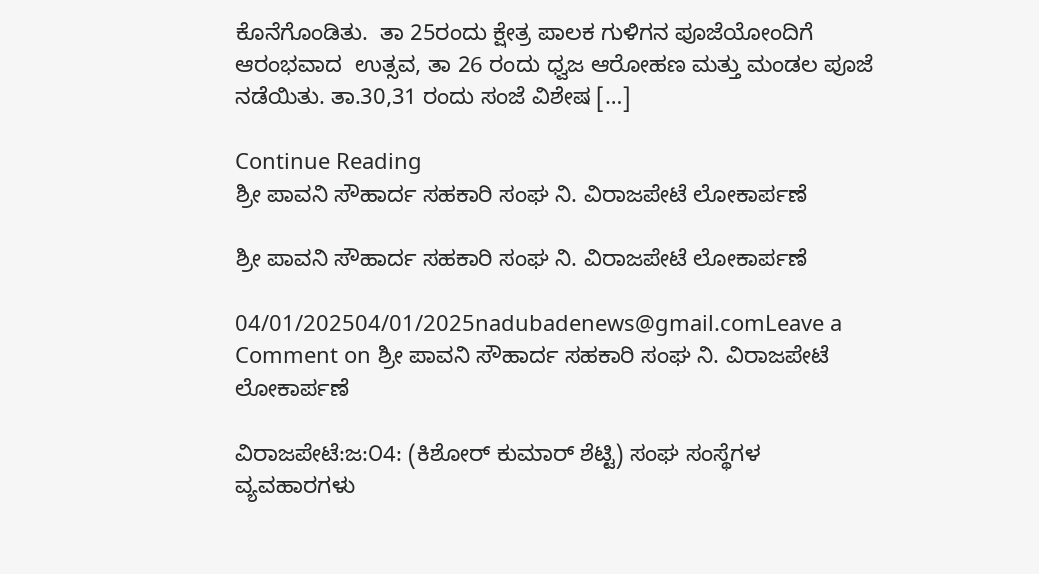ಕೊನೆಗೊಂಡಿತು.  ತಾ 25ರಂದು ಕ್ಷೇತ್ರ ಪಾಲಕ ಗುಳಿಗನ ಪೂಜೆಯೋಂದಿಗೆ ಆರಂಭವಾದ  ಉತ್ಸವ, ತಾ 26 ರಂದು ಧ್ವಜ ಆರೋಹಣ ಮತ್ತು ಮಂಡಲ ಪೂಜೆ ನಡೆಯಿತು. ತಾ.30,31 ರಂದು ಸಂಜೆ ವಿಶೇಷ […]

Continue Reading
ಶ್ರೀ ಪಾವನಿ ಸೌಹಾರ್ದ ಸಹಕಾರಿ ಸಂಘ ನಿ. ವಿರಾಜಪೇಟೆ ಲೋಕಾರ್ಪಣೆ

ಶ್ರೀ ಪಾವನಿ ಸೌಹಾರ್ದ ಸಹಕಾರಿ ಸಂಘ ನಿ. ವಿರಾಜಪೇಟೆ ಲೋಕಾರ್ಪಣೆ

04/01/202504/01/2025nadubadenews@gmail.comLeave a Comment on ಶ್ರೀ ಪಾವನಿ ಸೌಹಾರ್ದ ಸಹಕಾರಿ ಸಂಘ ನಿ. ವಿರಾಜಪೇಟೆ ಲೋಕಾರ್ಪಣೆ

ವಿರಾಜಪೇಟೆ:ಜ:೦4: (ಕಿಶೋರ್‌ ಕುಮಾರ್‌ ಶೆಟ್ಟಿ) ಸಂಘ ಸಂಸ್ಥೆಗಳ ವ್ಯವಹಾರಗಳು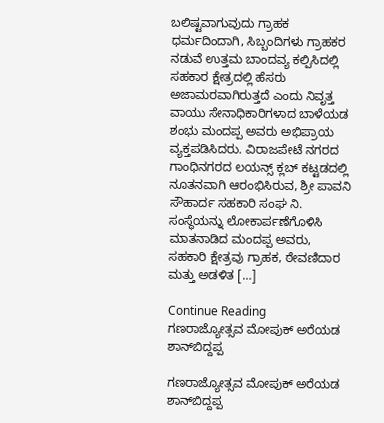ಬಲಿಷ್ಟವಾಗುವುದು ಗ್ರಾಹಕ ಧರ್ಮದಿಂದಾಗಿ, ಸಿಬ್ಬಂದಿಗಳು ಗ್ರಾಹಕರ ನಡುವೆ ಉತ್ತಮ ಬಾಂದವ್ಯ ಕಲ್ಪಿಸಿದಲ್ಲಿ ಸಹಕಾರ ಕ್ಷೇತ್ರದಲ್ಲಿ ಹೆಸರು ಅಜಾಮರವಾಗಿರುತ್ತದೆ ಎಂದು ನಿವೃತ್ತ ವಾಯು ಸೇನಾಧಿಕಾರಿಗಳಾದ ಬಾಳೆಯಡ ಶಂಭು ಮಂದಪ್ಪ ಅವರು ಅಭಿಪ್ರಾಯ ವ್ಯಕ್ತಪಡಿಸಿದರು. ವಿರಾಜಪೇಟೆ ನಗರದ ಗಾಂಧಿನಗರದ ಲಯನ್ಸ್ ಕ್ಲಬ್ ಕಟ್ಟಡದಲ್ಲಿ ನೂತನವಾಗಿ ಆರಂಭಿಸಿರುವ, ಶ್ರೀ ಪಾವನಿ ಸೌಹಾರ್ದ ಸಹಕಾರಿ ಸಂಘ ನಿ. ಸಂಸ್ಥೆಯನ್ನು ಲೋಕಾರ್ಪಣೆಗೊಳಿಸಿ ಮಾತನಾಡಿದ ಮಂದಪ್ಪ ಅವರು, ಸಹಕಾರಿ ಕ್ಷೇತ್ರವು ಗ್ರಾಹಕ, ಠೇವಣಿದಾರ ಮತ್ತು ಅಡಳಿತ […]

Continue Reading
ಗಣರಾಜ್ಯೋತ್ಸವ ಮೋಪುಕ್‌ ಅರೆಯಡ ಶಾನ್‌ಬಿದ್ದಪ್ಪ

ಗಣರಾಜ್ಯೋತ್ಸವ ಮೋಪುಕ್‌ ಅರೆಯಡ ಶಾನ್‌ಬಿದ್ದಪ್ಪ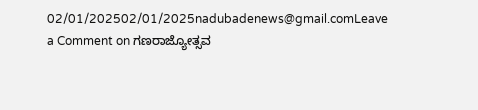02/01/202502/01/2025nadubadenews@gmail.comLeave a Comment on ಗಣರಾಜ್ಯೋತ್ಸವ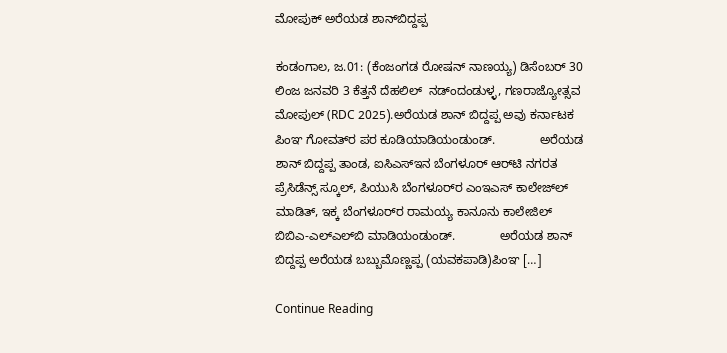ಮೋಪುಕ್‌ ಅರೆಯಡ ಶಾನ್‌ಬಿದ್ದಪ್ಪ

ಕಂಡಂಗಾಲ, ಜ.01: (ಕೆಂಜಂಗಡ ರೋಷನ್‌ ನಾಣಯ್ಯ) ಡಿಸೆಂಬರ್ 30 ಲಿಂಜ ಜನವರಿ 3 ಕೆತ್ತನೆ ದೆಹಲಿಲ್‌  ನಡ್ಂದಂಡುಳ್ಳ, ಗಣರಾಜ್ಯೋತ್ಸವ ಮೋಪುಲ್‌ (RDC 2025).ಅರೆಯಡ ಶಾನ್ ಬಿದ್ದಪ್ಪ ಅವು ಕರ್ನಾಟಕ ಪಿಂಞ ಗೋವತ್‌ರ ಪರ ಕೂಡಿಯಾಡಿಯಂಡುಂಡ್.             ಅರೆಯಡ ಶಾನ್‌ ಬಿದ್ದಪ್ಪ ತಾಂಡ, ಐಸಿಎಸ್‌ಇನ ಬೆಂಗಳೂರ್ ಆರ್‌ಟಿ ನಗರತ ಪ್ರೆಸಿಡೆನ್ಸ್‌ ಸ್ಕೂಲ್, ಪಿಯುಸಿ ಬೆಂಗಳೂರ್‌ರ ಎಂಇಎಸ್ ಕಾಲೇಜ್‌ಲ್‌ ಮಾಡಿತ್‌, ಇಕ್ಕ ಬೆಂಗಳೂರ್‌ರ ರಾಮಯ್ಯ ಕಾನೂನು ಕಾಲೇಜಿಲ್ ಬಿಬಿಎ-ಎಲ್‌ಎಲ್‌ಬಿ ಮಾಡಿಯಂಡುಂಡ್.             ಅರೆಯಡ ಶಾನ್‌ ಬಿದ್ದಪ್ಪ ಅರೆಯಡ ಬಬ್ಬುಮೊಣ್ಣಪ್ಪ (ಯವಕಪಾಡಿ)ಪಿಂಞ […]

Continue Reading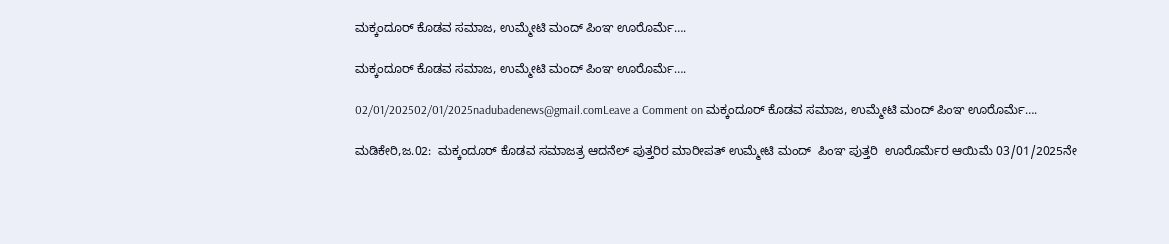ಮಕ್ಕಂದೂರ್‌ ಕೊಡವ ಸಮಾಜ, ಉಮ್ಮೇಟಿ ಮಂದ್‌ ಪಿಂಞ ಊರೊರ್ಮೆ….

ಮಕ್ಕಂದೂರ್‌ ಕೊಡವ ಸಮಾಜ, ಉಮ್ಮೇಟಿ ಮಂದ್‌ ಪಿಂಞ ಊರೊರ್ಮೆ….

02/01/202502/01/2025nadubadenews@gmail.comLeave a Comment on ಮಕ್ಕಂದೂರ್‌ ಕೊಡವ ಸಮಾಜ, ಉಮ್ಮೇಟಿ ಮಂದ್‌ ಪಿಂಞ ಊರೊರ್ಮೆ….

ಮಡಿಕೇರಿ,ಜ.02:  ಮಕ್ಕಂದೂರ್‌ ಕೊಡವ ಸಮಾಜತ್ರ ಆದನೆಲ್‌ ಪುತ್ತರಿರ ಮಾರೀಪತ್‌ ಉಮ್ಮೇಟಿ ಮಂದ್‌  ಪಿಂಞ ಪುತ್ತರಿ  ಊರೊರ್ಮೆರ ಆಯಿಮೆ 03/01/2025ನೇ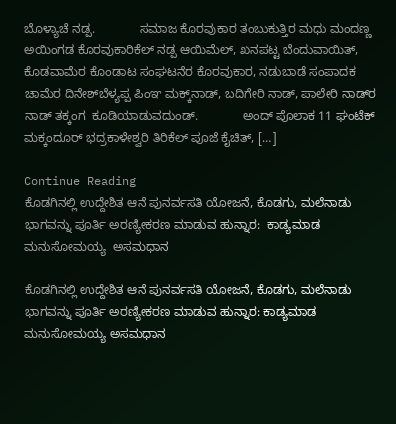ಬೊಳ್ಯಾಚೆ ನಡ್ಪ.             ಸಮಾಜ ಕೊರವುಕಾರ ತಂಬುಕುತ್ತಿರ ಮಧು ಮಂದಣ್ಣ ಅಯಿಂಗಡ ಕೊರವುಕಾರಿಕೆಲ್‌ ನಡ್ಪ ಆಯಿಮೆಲ್‌, ಖನಪಟ್ಟ ಬೆಂದುವಾಯಿತ್‌, ಕೊಡವಾಮೆರ ಕೊಂಡಾಟ ಸಂಘಟನೆರ ಕೊರವುಕಾರ, ನಡುಬಾಡೆ ಸಂಪಾದಕ ಚಾಮೆರ ದಿನೇಶ್‌ಬೆಳ್ಯಪ್ಪ ಪಿಂಞ ಮಕ್ಕ್‌ನಾಡ್‌, ಬದಿಗೇರಿ ನಾಡ್‌, ಪಾಲೇರಿ ನಾಡ್‌ರ ನಾಡ್‌ ತಕ್ಕಂಗ  ಕೂಡಿಯಾಡುವದುಂಡ್.             ಅಂದ್‌ ಪೊಲಾಕ 11 ಘಂಟೆಕ್‌ ಮಕ್ಕಂದೂರ್‌ ಭದ್ರಕಾಳೇಶ್ವರಿ ತಿರಿಕೆಲ್‌ ಪೂಜೆ ಕೈಚಿತ್‌, […]

Continue Reading
ಕೊಡಗಿನಲ್ಲಿ ಉದ್ದೇಶಿತ ಆನೆ ಪುನರ್ವಸತಿ ಯೋಜನೆ, ಕೊಡಗು, ಮಲೆನಾಡು ಭಾಗವನ್ನು ಪೂರ್ತಿ ಅರಣ್ಯೀಕರಣ ಮಾಡುವ ಹುನ್ನಾರ:  ಕಾಡ್ಯಮಾಡ ಮನುಸೋಮಯ್ಯ  ಅಸಮಧಾನ

ಕೊಡಗಿನಲ್ಲಿ ಉದ್ದೇಶಿತ ಆನೆ ಪುನರ್ವಸತಿ ಯೋಜನೆ, ಕೊಡಗು, ಮಲೆನಾಡು ಭಾಗವನ್ನು ಪೂರ್ತಿ ಅರಣ್ಯೀಕರಣ ಮಾಡುವ ಹುನ್ನಾರ: ಕಾಡ್ಯಮಾಡ ಮನುಸೋಮಯ್ಯ ಅಸಮಧಾನ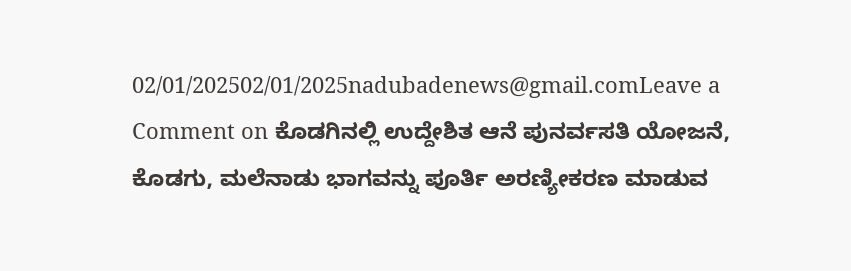02/01/202502/01/2025nadubadenews@gmail.comLeave a Comment on ಕೊಡಗಿನಲ್ಲಿ ಉದ್ದೇಶಿತ ಆನೆ ಪುನರ್ವಸತಿ ಯೋಜನೆ, ಕೊಡಗು, ಮಲೆನಾಡು ಭಾಗವನ್ನು ಪೂರ್ತಿ ಅರಣ್ಯೀಕರಣ ಮಾಡುವ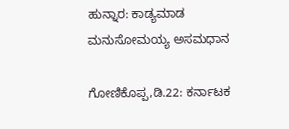ಹುನ್ನಾರ: ಕಾಡ್ಯಮಾಡ ಮನುಸೋಮಯ್ಯ ಅಸಮಧಾನ

ಗೋಣಿಕೊಪ್ಪ,ಡಿ.22: ಕರ್ನಾಟಕ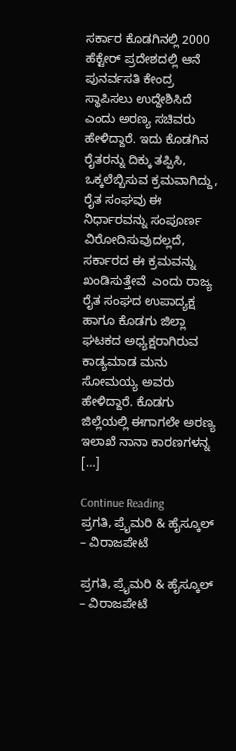ಸರ್ಕಾರ ಕೊಡಗಿನಲ್ಲಿ 2000 ಹೆಕ್ಟೇರ್‌ ಪ್ರದೇಶದಲ್ಲಿ ಆನೆ ಪುನರ್ವಸತಿ ಕೇಂದ್ರ ಸ್ಥಾಪಿಸಲು ಉದ್ದೇಶಿಸಿದೆ ಎಂದು ಅರಣ್ಯ ಸಚಿವರು ಹೇಳಿದ್ದಾರೆ. ಇದು ಕೊಡಗಿನ ರೈತರನ್ನು ದಿಕ್ಕು ತಪ್ಪಿಸಿ, ಒಕ್ಕಲೆಬ್ಬಿಸುವ ಕ್ರಮವಾಗಿದ್ದು, ರೈತ ಸಂಘವು ಈ ನಿರ್ಧಾರವನ್ನು ಸಂಪೂರ್ಣ ವಿರೋದಿಸುವುದಲ್ಲದೆ, ಸರ್ಕಾರದ ಈ ಕ್ರಮವನ್ನು ಖಂಡಿಸುತ್ತೇವೆ  ಎಂದು ರಾಜ್ಯ ರೈತ ಸಂಘದ ಉಪಾದ್ಯಕ್ಷ ಹಾಗೂ ಕೊಡಗು ಜಿಲ್ಲಾ ಘಟಕದ ಅಧ್ಯಕ್ಷರಾಗಿರುವ ಕಾಡ್ಯಮಾಡ ಮನು ಸೋಮಯ್ಯ ಅವರು ಹೇಳಿದ್ದಾರೆ. ಕೊಡಗು ಜಿಲ್ಲೆಯಲ್ಲಿ ಈಗಾಗಲೇ ಅರಣ್ಯ ಇಲಾಖೆ ನಾನಾ ಕಾರಣಗಳನ್ನ […]

Continue Reading
ಪ್ರಗತಿ, ಪ್ರೈಮರಿ & ಹೈಸ್ಕೂಲ್‌ – ವಿರಾಜಪೇಟೆ

ಪ್ರಗತಿ, ಪ್ರೈಮರಿ & ಹೈಸ್ಕೂಲ್‌ – ವಿರಾಜಪೇಟೆ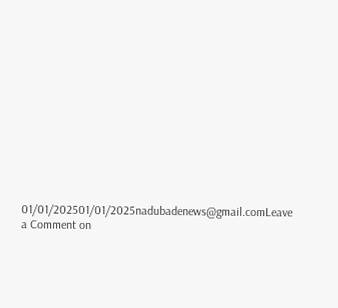01/01/202501/01/2025nadubadenews@gmail.comLeave a Comment on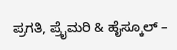ಪ್ರಗತಿ, ಪ್ರೈಮರಿ & ಹೈಸ್ಕೂಲ್‌ –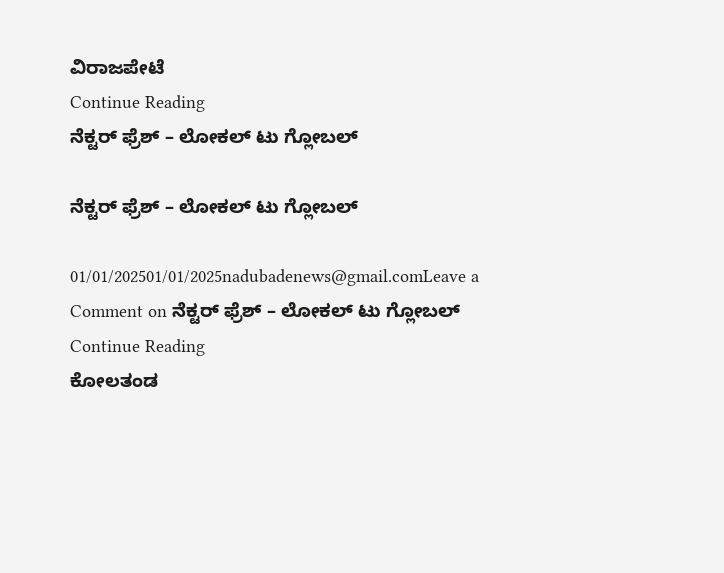ವಿರಾಜಪೇಟೆ
Continue Reading
ನೆಕ್ಟರ್‌ ಫ್ರೆಶ್‌ – ಲೋಕಲ್‌ ಟು ಗ್ಲೋಬಲ್

ನೆಕ್ಟರ್‌ ಫ್ರೆಶ್‌ – ಲೋಕಲ್‌ ಟು ಗ್ಲೋಬಲ್

01/01/202501/01/2025nadubadenews@gmail.comLeave a Comment on ನೆಕ್ಟರ್‌ ಫ್ರೆಶ್‌ – ಲೋಕಲ್‌ ಟು ಗ್ಲೋಬಲ್
Continue Reading
ಕೋಲತಂಡ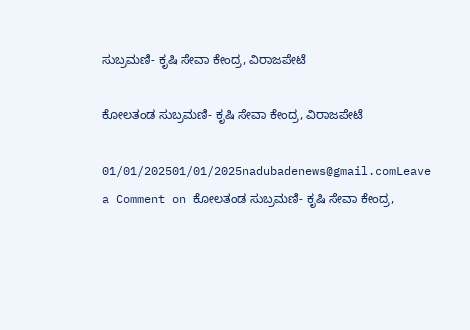ಸುಬ್ರಮಣಿ- ಕೃಷಿ ಸೇವಾ ಕೇಂದ್ರ, ವಿರಾಜಪೇಟೆ

ಕೋಲತಂಡ ಸುಬ್ರಮಣಿ- ಕೃಷಿ ಸೇವಾ ಕೇಂದ್ರ, ವಿರಾಜಪೇಟೆ

01/01/202501/01/2025nadubadenews@gmail.comLeave a Comment on ಕೋಲತಂಡ ಸುಬ್ರಮಣಿ- ಕೃಷಿ ಸೇವಾ ಕೇಂದ್ರ,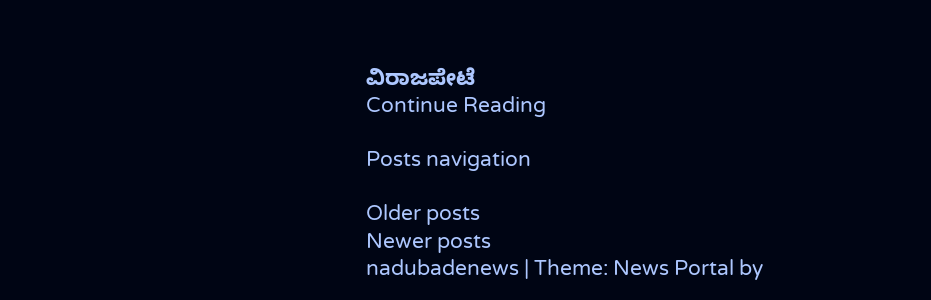ವಿರಾಜಪೇಟೆ
Continue Reading

Posts navigation

Older posts
Newer posts
nadubadenews | Theme: News Portal by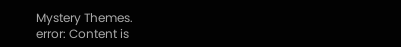Mystery Themes.
error: Content is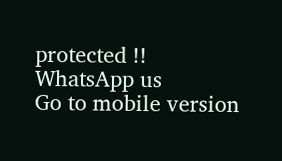protected !!
WhatsApp us
Go to mobile version